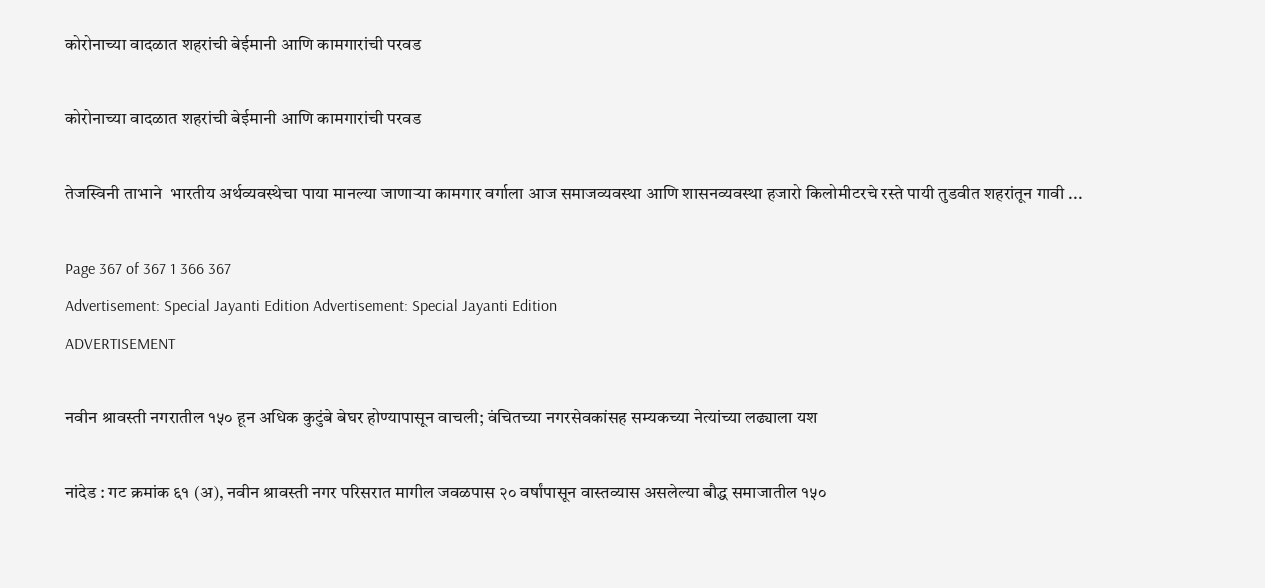कोरोनाच्या वादळात शहरांची बेईमानी आणि कामगारांची परवड

कोरोनाच्या वादळात शहरांची बेईमानी आणि कामगारांची परवड

तेजस्विनी ताभाने  भारतीय अर्थव्यवस्थेचा पाया मानल्या जाणाऱ्या कामगार वर्गाला आज समाजव्यवस्था आणि शासनव्यवस्था हजारो किलोमीटरचे रस्ते पायी तुडवीत शहरांतून गावी ...

Page 367 of 367 1 366 367
Advertisement: Special Jayanti Edition Advertisement: Special Jayanti Edition
ADVERTISEMENT

नवीन श्रावस्ती नगरातील १५० हून अधिक कुटुंबे बेघर होण्यापासून वाचली; वंचितच्या नगरसेवकांसह सम्यकच्या नेत्यांच्या लढ्याला यश

नांदेड : गट क्रमांक ६१ (अ), नवीन श्रावस्ती नगर परिसरात मागील जवळपास २० वर्षांपासून वास्तव्यास असलेल्या बौद्ध समाजातील १५०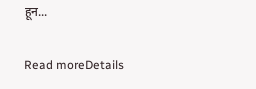हून...

Read moreDetails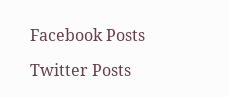Facebook Posts

Twitter Posts